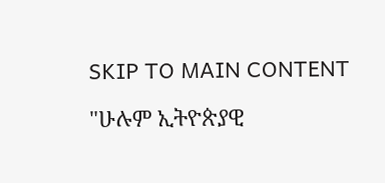SKIP TO MAIN CONTENT

"ሁሉም ኢትዮጵያዊ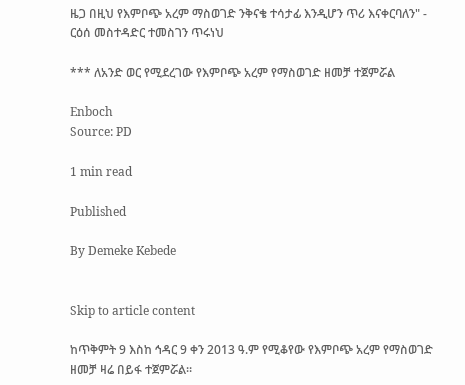ዜጋ በዚህ የእምቦጭ አረም ማስወገድ ንቅናቄ ተሳታፊ እንዲሆን ጥሪ እናቀርባለን" - ርዕሰ መስተዳድር ተመስገን ጥሩነህ

*** ለአንድ ወር የሚደረገው የእምቦጭ አረም የማስወገድ ዘመቻ ተጀምሯል

Enboch
Source: PD

1 min read

Published

By Demeke Kebede


Skip to article content

ከጥቅምት 9 እስከ ኅዳር 9 ቀን 2013 ዓ.ም የሚቆየው የእምቦጭ አረም የማስወገድ ዘመቻ ዛሬ በይፋ ተጀምሯል።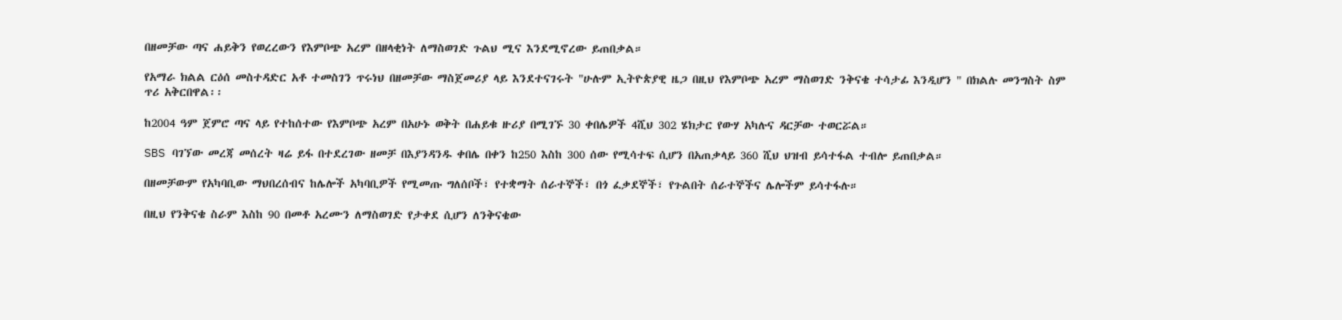በዘመቻው ጣና ሐይቅን የወረረውን የእምቦጭ አረም በዘላቂነት ለማስወገድ ጉልህ ሚና እንደሚኖረው ይጠበቃል።

የአማራ ክልል ርዕሰ መስተዳድር አቶ ተመስገን ጥሩነህ በዘመቻው ማስጀመሪያ ላይ እንደተናገሩት "ሁሉም ኢትዮጵያዊ ዜጋ በዚህ የእምቦጭ አረም ማስወገድ ንቅናቄ ተሳታፊ እንዲሆን " በክልሉ መንግስት ስም ጥሪ አቅርበዋል፡፡

ከ2004 ዓም ጀምሮ ጣና ላይ የተከሰተው የእምቦጭ አረም በአሁኑ ወቅት በሐይቁ ዙሪያ በሚገኙ 30 ቀበሌዎች 4ሺህ 302 ሄክታር የውሃ አካሉና ዳርቻው ተወርሯል።

SBS ባገኘው መረጃ መሰረት ዛሬ ይፋ በተደረገው ዘመቻ በእያንዳንዱ ቀበሌ በቀን ከ250 እስከ 300 ሰው የሚሳተፍ ሲሆን በአጠቃላይ 360 ሺህ ህዝብ ይሳተፋል ተብሎ ይጠበቃል።

በዘመቻውም የአካባቢው ማህበረሰብና ከሌሎች አካባቢዎች የሚመጡ ግለሰቦች፣ የተቋማት ሰራተኞች፣ በጎ ፈቃደኞች፣ የጉልበት ሰራተኞችና ሌሎችም ይሳተፋሉ።

በዚህ የንቅናቄ ስራም እስከ 90 በመቶ አረሙን ለማስወገድ የታቀደ ሲሆን ለንቅናቄው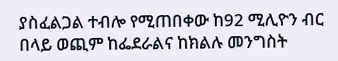ያስፈልጋል ተብሎ የሚጠበቀው ከ92 ሚሊዮን ብር በላይ ወጪም ከፌደራልና ከክልሉ መንግስት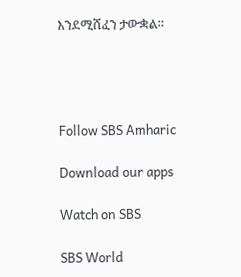እንደሚሸፈን ታውቋል።




Follow SBS Amharic

Download our apps

Watch on SBS

SBS World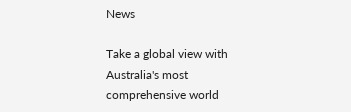News

Take a global view with Australia's most comprehensive world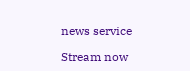news service

Stream now